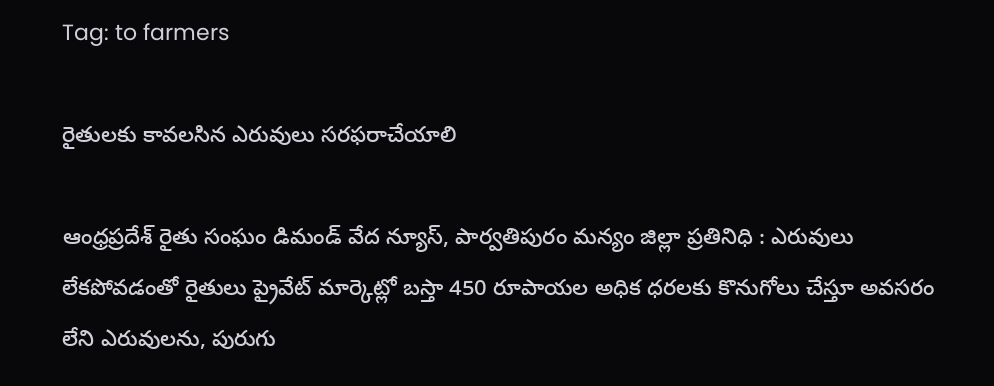Tag: to farmers

రైతులకు కావలసిన ఎరువులు సరఫరాచేయాలి

ఆంధ్రప్రదేశ్ రైతు సంఘం డిమండ్ వేద న్యూస్, పార్వతిపురం మన్యం జిల్లా ప్రతినిధి : ఎరువులు లేకపోవడంతో రైతులు ప్రైవేట్ మార్కెట్లో బస్తా 450 రూపాయల అధిక ధరలకు కొనుగోలు చేస్తూ అవసరం లేని ఎరువులను, పురుగు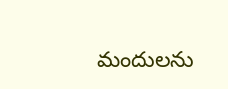మందులను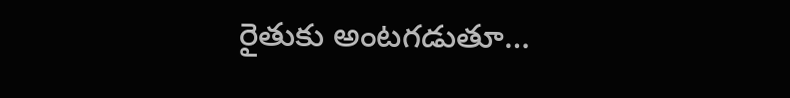రైతుకు అంటగడుతూ…